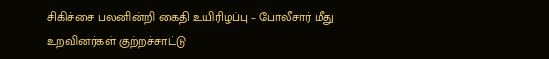சிகிச்சை பலனின்றி கைதி உயிரிழப்பு – போலீசார் மீது உறவினர்கள் குற்றச்சாட்டு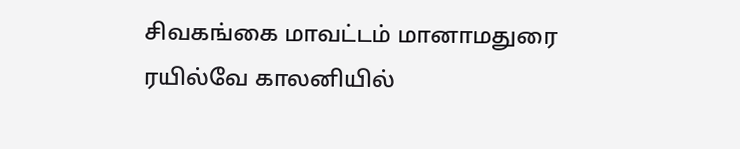சிவகங்கை மாவட்டம் மானாமதுரை ரயில்வே காலனியில்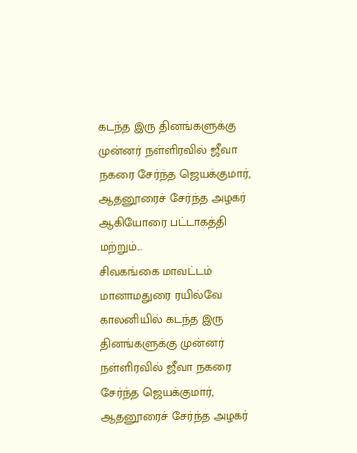கடந்த இரு தினங்களுக்கு முன்னர் நள்ளிரவில் ஜீவா நகரை சேர்ந்த ஜெயக்குமார், ஆதனூரைச் சேர்ந்த அழகர் ஆகியோரை பட்டாகத்தி மற்றும்...
சிவகங்கை மாவட்டம் மானாமதுரை ரயில்வே காலனியில் கடந்த இரு தினங்களுக்கு முன்னர் நள்ளிரவில் ஜீவா நகரை சேர்ந்த ஜெயக்குமார், ஆதனூரைச் சேர்ந்த அழகர்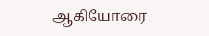ஆகியோரை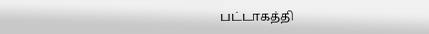பட்டாகத்தி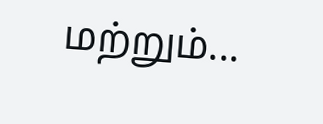மற்றும்...